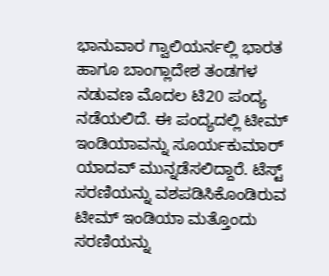ಭಾನುವಾರ ಗ್ವಾಲಿಯರ್ನಲ್ಲಿ ಭಾರತ ಹಾಗೂ ಬಾಂಗ್ಲಾದೇಶ ತಂಡಗಳ ನಡುವಣ ಮೊದಲ ಟಿ20 ಪಂದ್ಯ ನಡೆಯಲಿದೆ. ಈ ಪಂದ್ಯದಲ್ಲಿ ಟೀಮ್ ಇಂಡಿಯಾವನ್ನು ಸೂರ್ಯಕುಮಾರ್ ಯಾದವ್ ಮುನ್ನಡೆಸಲಿದ್ದಾರೆ. ಟೆಸ್ಟ್ ಸರಣಿಯನ್ನು ವಶಪಡಿಸಿಕೊಂಡಿರುವ ಟೀಮ್ ಇಂಡಿಯಾ ಮತ್ತೊಂದು ಸರಣಿಯನ್ನು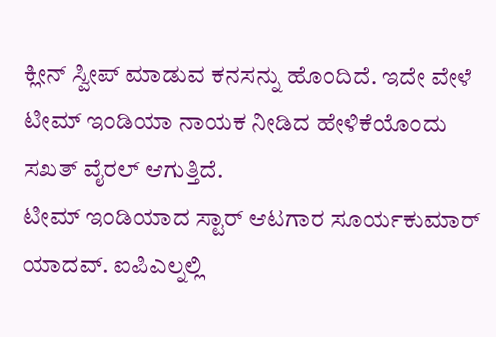ಕ್ಲೀನ್ ಸ್ವೀಪ್ ಮಾಡುವ ಕನಸನ್ನು ಹೊಂದಿದೆ. ಇದೇ ವೇಳೆ ಟೀಮ್ ಇಂಡಿಯಾ ನಾಯಕ ನೀಡಿದ ಹೇಳಿಕೆಯೊಂದು ಸಖತ್ ವೈರಲ್ ಆಗುತ್ತಿದೆ.
ಟೀಮ್ ಇಂಡಿಯಾದ ಸ್ಟಾರ್ ಆಟಗಾರ ಸೂರ್ಯಕುಮಾರ್ ಯಾದವ್. ಐಪಿಎಲ್ನಲ್ಲಿ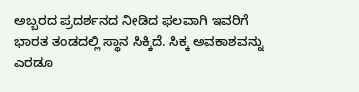ಅಬ್ಬರದ ಪ್ರದರ್ಶನದ ನೀಡಿದ ಫಲವಾಗಿ ಇವರಿಗೆ ಭಾರತ ತಂಡದಲ್ಲಿ ಸ್ಥಾನ ಸಿಕ್ಕಿದೆ. ಸಿಕ್ಕ ಅವಕಾಶವನ್ನು ಎರಡೂ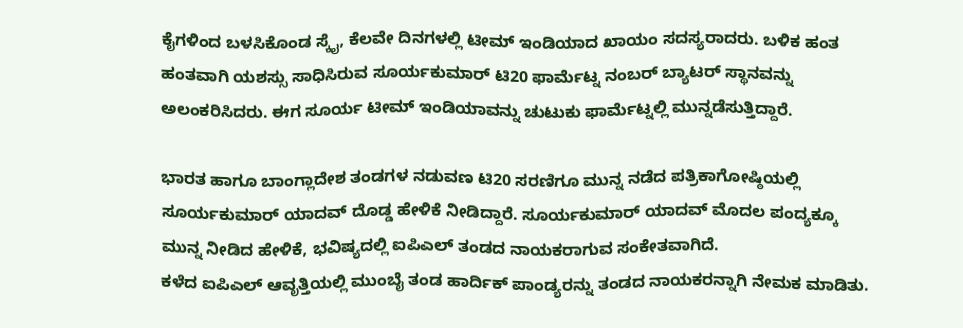ಕೈಗಳಿಂದ ಬಳಸಿಕೊಂಡ ಸ್ಕೈ, ಕೆಲವೇ ದಿನಗಳಲ್ಲಿ ಟೀಮ್ ಇಂಡಿಯಾದ ಖಾಯಂ ಸದಸ್ಯರಾದರು. ಬಳಿಕ ಹಂತ ಹಂತವಾಗಿ ಯಶಸ್ಸು ಸಾಧಿಸಿರುವ ಸೂರ್ಯಕುಮಾರ್ ಟಿ20 ಫಾರ್ಮೆಟ್ನ ನಂಬರ್ ಬ್ಯಾಟರ್ ಸ್ಥಾನವನ್ನು ಅಲಂಕರಿಸಿದರು. ಈಗ ಸೂರ್ಯ ಟೀಮ್ ಇಂಡಿಯಾವನ್ನು ಚುಟುಕು ಫಾರ್ಮೆಟ್ನಲ್ಲಿ ಮುನ್ನಡೆಸುತ್ತಿದ್ದಾರೆ.

ಭಾರತ ಹಾಗೂ ಬಾಂಗ್ಲಾದೇಶ ತಂಡಗಳ ನಡುವಣ ಟಿ20 ಸರಣಿಗೂ ಮುನ್ನ ನಡೆದ ಪತ್ರಿಕಾಗೋಷ್ಠಿಯಲ್ಲಿ ಸೂರ್ಯಕುಮಾರ್ ಯಾದವ್ ದೊಡ್ಡ ಹೇಳಿಕೆ ನೀಡಿದ್ದಾರೆ. ಸೂರ್ಯಕುಮಾರ್ ಯಾದವ್ ಮೊದಲ ಪಂದ್ಯಕ್ಕೂ ಮುನ್ನ ನೀಡಿದ ಹೇಳಿಕೆ, ಭವಿಷ್ಯದಲ್ಲಿ ಐಪಿಎಲ್ ತಂಡದ ನಾಯಕರಾಗುವ ಸಂಕೇತವಾಗಿದೆ.
ಕಳೆದ ಐಪಿಎಲ್ ಆವೃತ್ತಿಯಲ್ಲಿ ಮುಂಬೈ ತಂಡ ಹಾರ್ದಿಕ್ ಪಾಂಡ್ಯರನ್ನು ತಂಡದ ನಾಯಕರನ್ನಾಗಿ ನೇಮಕ ಮಾಡಿತು.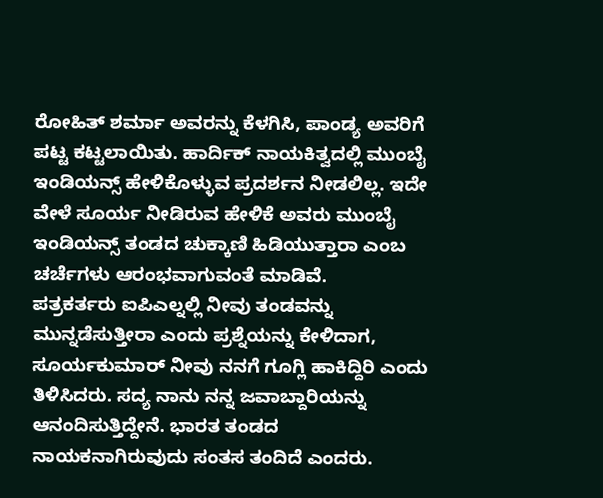ರೋಹಿತ್ ಶರ್ಮಾ ಅವರನ್ನು ಕೆಳಗಿಸಿ, ಪಾಂಡ್ಯ ಅವರಿಗೆ ಪಟ್ಟ ಕಟ್ಟಲಾಯಿತು. ಹಾರ್ದಿಕ್ ನಾಯಕಿತ್ವದಲ್ಲಿ ಮುಂಬೈ ಇಂಡಿಯನ್ಸ್ ಹೇಳಿಕೊಳ್ಳುವ ಪ್ರದರ್ಶನ ನೀಡಲಿಲ್ಲ. ಇದೇ ವೇಳೆ ಸೂರ್ಯ ನೀಡಿರುವ ಹೇಳಿಕೆ ಅವರು ಮುಂಬೈ ಇಂಡಿಯನ್ಸ್ ತಂಡದ ಚುಕ್ಕಾಣಿ ಹಿಡಿಯುತ್ತಾರಾ ಎಂಬ ಚರ್ಚೆಗಳು ಆರಂಭವಾಗುವಂತೆ ಮಾಡಿವೆ.
ಪತ್ರಕರ್ತರು ಐಪಿಎಲ್ನಲ್ಲಿ ನೀವು ತಂಡವನ್ನು ಮುನ್ನಡೆಸುತ್ತೀರಾ ಎಂದು ಪ್ರಶ್ನೆಯನ್ನು ಕೇಳಿದಾಗ, ಸೂರ್ಯಕುಮಾರ್ ನೀವು ನನಗೆ ಗೂಗ್ಲಿ ಹಾಕಿದ್ದಿರಿ ಎಂದು ತಿಳಿಸಿದರು. ಸದ್ಯ ನಾನು ನನ್ನ ಜವಾಬ್ದಾರಿಯನ್ನು ಆನಂದಿಸುತ್ತಿದ್ದೇನೆ. ಭಾರತ ತಂಡದ ನಾಯಕನಾಗಿರುವುದು ಸಂತಸ ತಂದಿದೆ ಎಂದರು.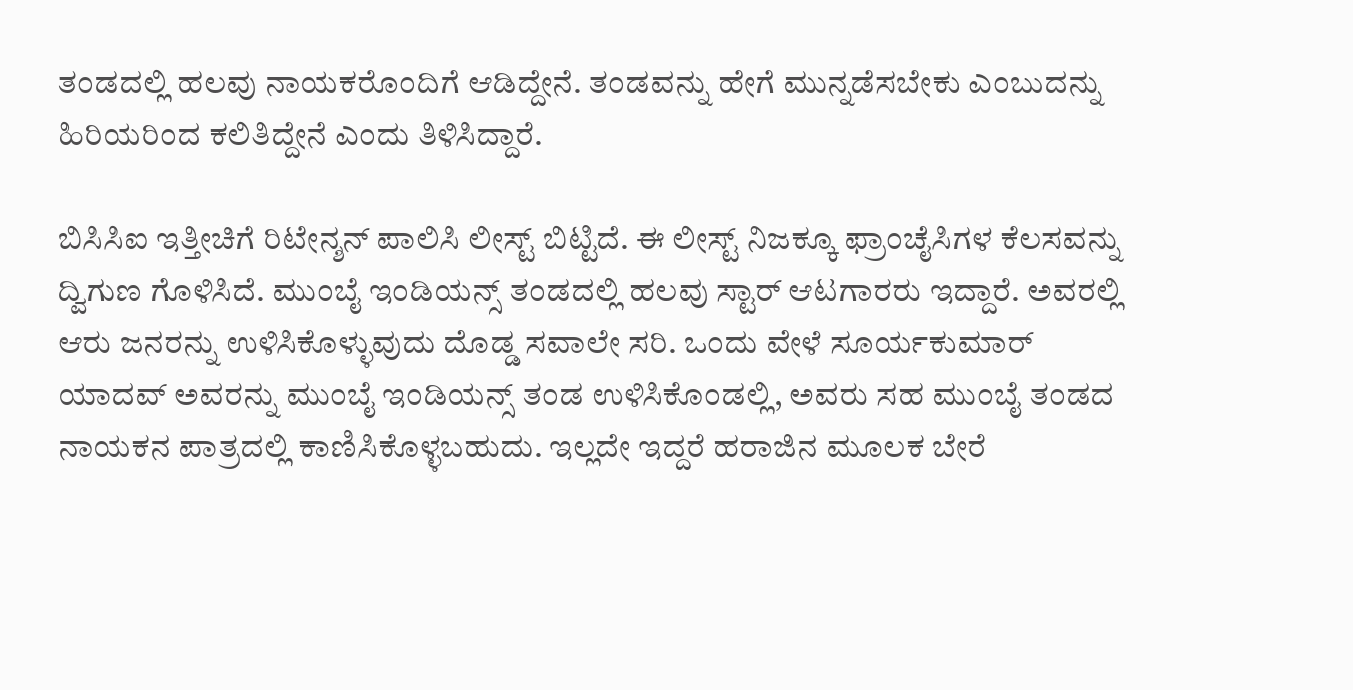ತಂಡದಲ್ಲಿ ಹಲವು ನಾಯಕರೊಂದಿಗೆ ಆಡಿದ್ದೇನೆ. ತಂಡವನ್ನು ಹೇಗೆ ಮುನ್ನಡೆಸಬೇಕು ಎಂಬುದನ್ನು ಹಿರಿಯರಿಂದ ಕಲಿತಿದ್ದೇನೆ ಎಂದು ತಿಳಿಸಿದ್ದಾರೆ.

ಬಿಸಿಸಿಐ ಇತ್ತೀಚಿಗೆ ರಿಟೇನ್ಶನ್ ಪಾಲಿಸಿ ಲೀಸ್ಟ್ ಬಿಟ್ಟಿದೆ. ಈ ಲೀಸ್ಟ್ ನಿಜಕ್ಕೂ ಫ್ರಾಂಚೈಸಿಗಳ ಕೆಲಸವನ್ನು ದ್ವಿಗುಣ ಗೊಳಿಸಿದೆ. ಮುಂಬೈ ಇಂಡಿಯನ್ಸ್ ತಂಡದಲ್ಲಿ ಹಲವು ಸ್ಟಾರ್ ಆಟಗಾರರು ಇದ್ದಾರೆ. ಅವರಲ್ಲಿ ಆರು ಜನರನ್ನು ಉಳಿಸಿಕೊಳ್ಳುವುದು ದೊಡ್ಡ ಸವಾಲೇ ಸರಿ. ಒಂದು ವೇಳೆ ಸೂರ್ಯಕುಮಾರ್ ಯಾದವ್ ಅವರನ್ನು ಮುಂಬೈ ಇಂಡಿಯನ್ಸ್ ತಂಡ ಉಳಿಸಿಕೊಂಡಲ್ಲಿ, ಅವರು ಸಹ ಮುಂಬೈ ತಂಡದ ನಾಯಕನ ಪಾತ್ರದಲ್ಲಿ ಕಾಣಿಸಿಕೊಳ್ಳಬಹುದು. ಇಲ್ಲದೇ ಇದ್ದರೆ ಹರಾಜಿನ ಮೂಲಕ ಬೇರೆ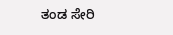ತಂಡ ಸೇರಿ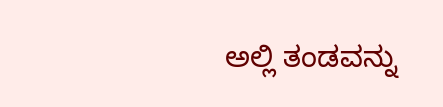ಅಲ್ಲಿ ತಂಡವನ್ನು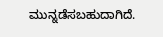ಮುನ್ನಡೆಸಬಹುದಾಗಿದೆ.